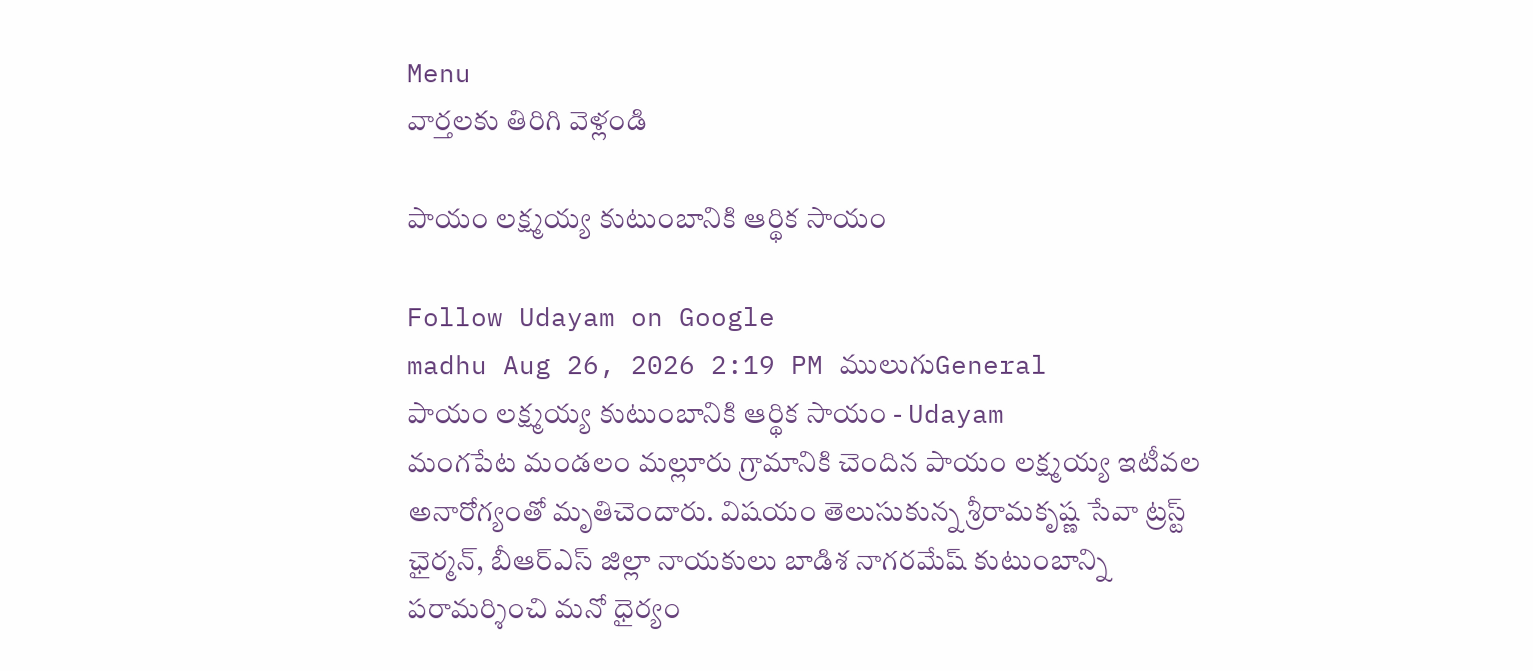Menu
వార్తలకు తిరిగి వెళ్లండి

పాయం లక్ష్మయ్య కుటుంబానికి ఆర్థిక సాయం

Follow Udayam on Google
madhu Aug 26, 2026 2:19 PM ములుగుGeneral
పాయం లక్ష్మయ్య కుటుంబానికి ఆర్థిక సాయం - Udayam
మంగపేట మండలం మల్లూరు గ్రామానికి చెందిన పాయం లక్ష్మయ్య ఇటీవల అనారోగ్యంతో మృతిచెందారు. విషయం తెలుసుకున్న శ్రీరామకృష్ణ సేవా ట్రస్ట్ ఛైర్మన్, బీఆర్ఎస్ జిల్లా నాయకులు బాడిశ నాగరమేష్ కుటుంబాన్ని పరామర్శించి మనో ధైర్యం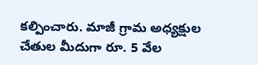కల్పించారు. మాజీ గ్రామ అధ్యక్షుల చేతుల మీదుగా రూ. 5 వేల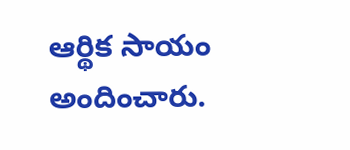ఆర్థిక సాయం అందించారు.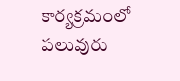కార్యక్రమంలో పలువురు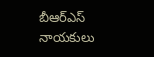బీఆర్ఎస్ నాయకులు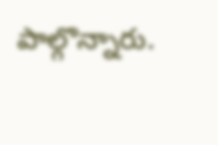పాల్గొన్నారు.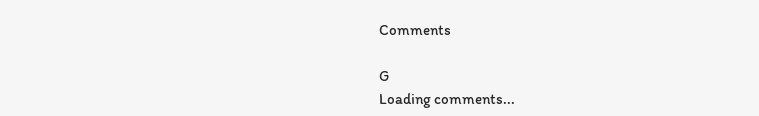Comments

G
Loading comments...